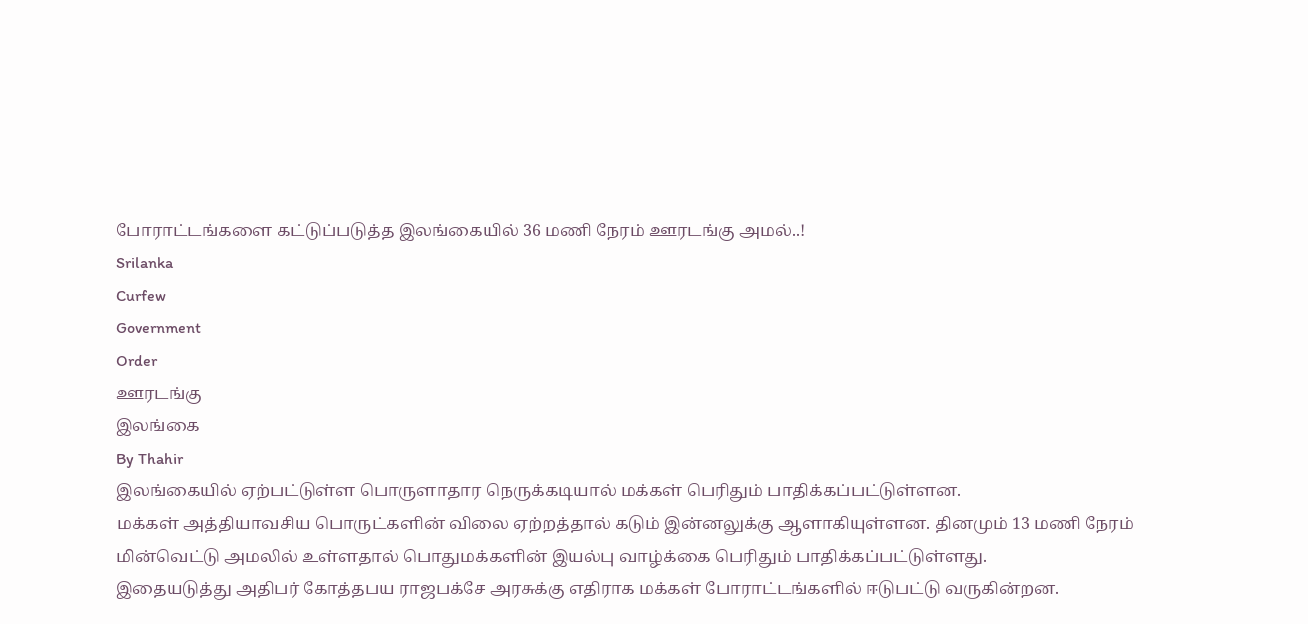போராட்டங்களை கட்டுப்படுத்த இலங்கையில் 36 மணி நேரம் ஊரடங்கு அமல்..!
Srilanka
Curfew
Government
Order
ஊரடங்கு
இலங்கை
By Thahir
இலங்கையில் ஏற்பட்டுள்ள பொருளாதார நெருக்கடியால் மக்கள் பெரிதும் பாதிக்கப்பட்டுள்ளன.
மக்கள் அத்தியாவசிய பொருட்களின் விலை ஏற்றத்தால் கடும் இன்னலுக்கு ஆளாகியுள்ளன. தினமும் 13 மணி நேரம் மின்வெட்டு அமலில் உள்ளதால் பொதுமக்களின் இயல்பு வாழ்க்கை பெரிதும் பாதிக்கப்பட்டுள்ளது.
இதையடுத்து அதிபர் கோத்தபய ராஜபக்சே அரசுக்கு எதிராக மக்கள் போராட்டங்களில் ஈடுபட்டு வருகின்றன.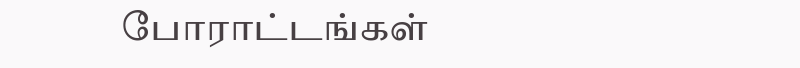போராட்டங்கள்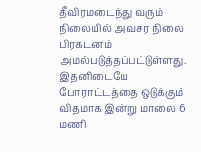தீவிரமடைந்து வரும் நிலையில் அவசர நிலை பிரகடனம் அமல்படுத்தப்பட்டுள்ளது.
இதனிடையே போராட்டத்தை ஒடுக்கும் விதமாக இன்று மாலை 6 மணி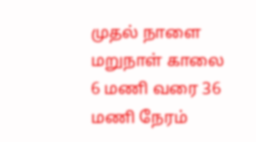முதல் நாளை மறுநாள் காலை 6 மணி வரை 36 மணி நேரம்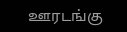ஊரடங்கு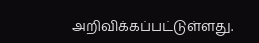அறிவிக்கப்பட்டுள்ளது.